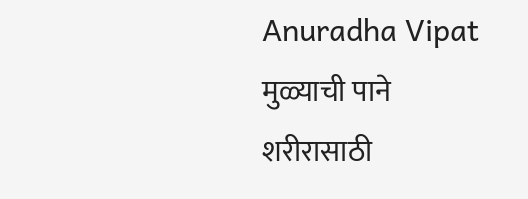Anuradha Vipat
मुळ्याची पाने शरीरासाठी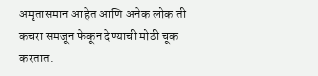अमृतासमान आहेत आणि अनेक लोक ती कचरा समजून फेकून देण्याची मोठी चूक करतात.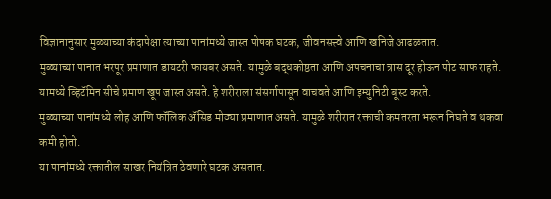विज्ञानानुसार मुळ्याच्या कंदापेक्षा त्याच्या पानांमध्ये जास्त पोषक घटक, जीवनसत्त्वे आणि खनिजे आढळतात.
मुळ्याच्या पानात भरपूर प्रमाणात डायटरी फायबर असते. यामुळे बद्धकोष्ठता आणि अपचनाचा त्रास दूर होऊन पोट साफ राहते.
यामध्ये व्हिटॅमिन सीचे प्रमाण खूप जास्त असते. हे शरीराला संसर्गापासून वाचवते आणि इम्युनिटी बूस्ट करते.
मुळ्याच्या पानांमध्ये लोह आणि फॉलिक ॲसिड मोठ्या प्रमाणात असते. यामुळे शरीरात रक्ताची कमतरता भरून निघते व थकवा कमी होतो.
या पानांमध्ये रक्तातील साखर नियंत्रित ठेवणारे घटक असतात.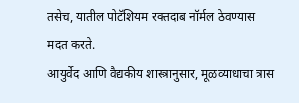तसेच, यातील पोटॅशियम रक्तदाब नॉर्मल ठेवण्यास मदत करते.
आयुर्वेद आणि वैद्यकीय शास्त्रानुसार, मूळव्याधाचा त्रास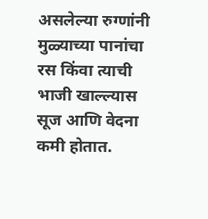असलेल्या रुग्णांनी मुळ्याच्या पानांचा रस किंवा त्याची भाजी खाल्ल्यास सूज आणि वेदना कमी होतात.